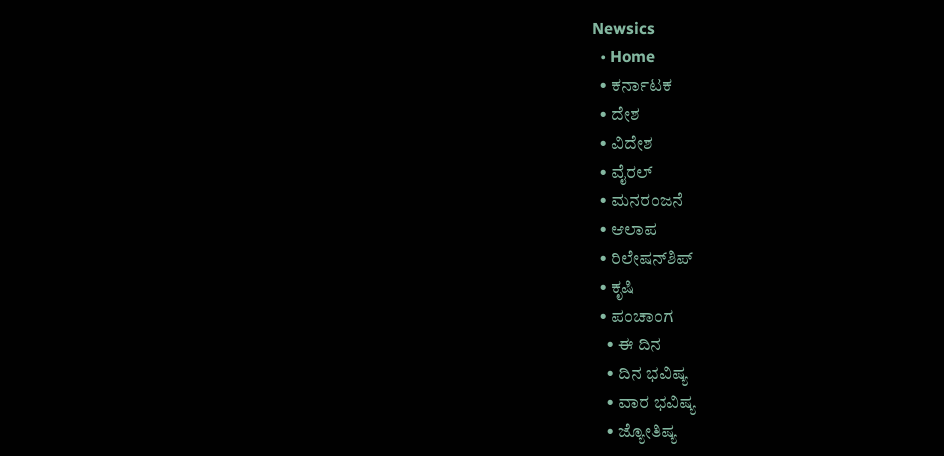Newsics
  • Home
  • ಕರ್ನಾಟಕ
  • ದೇಶ
  • ವಿದೇಶ
  • ವೈರಲ್
  • ಮನರಂಜನೆ
  • ಆಲಾಪ
  • ರಿಲೇಷನ್‌ಶಿಪ್
  • ಕೃಷಿ
  • ಪಂಚಾಂಗ
    • ಈ ದಿನ
    • ದಿನ ಭವಿಷ್ಯ
    • ವಾರ ಭವಿಷ್ಯ
    • ಜ್ಯೋತಿಷ್ಯ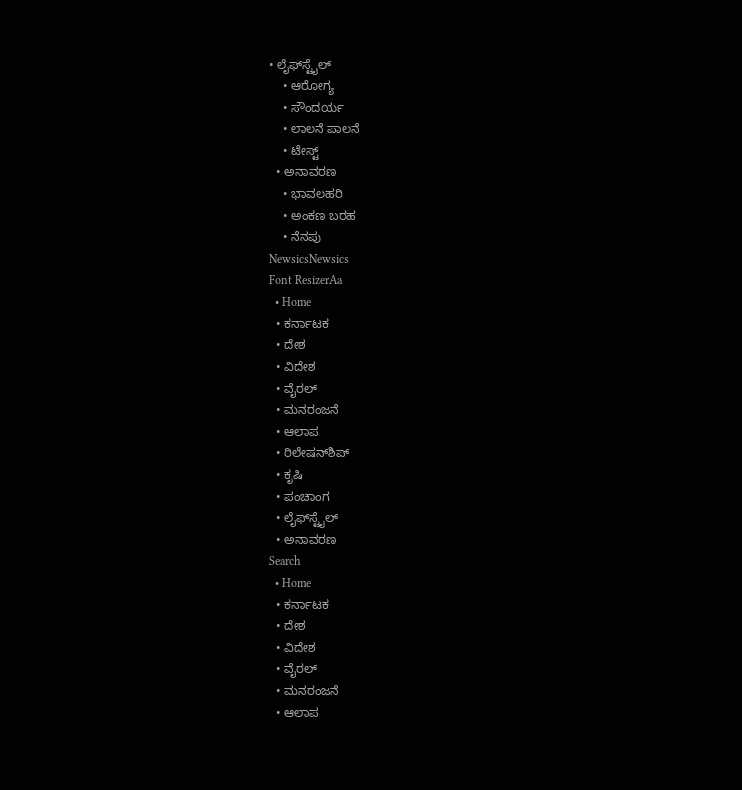• ಲೈಫ್‌ಸ್ಟೈಲ್
    • ಆರೋಗ್ಯ
    • ಸೌಂದರ್ಯ
    • ಲಾಲನೆ ಪಾಲನೆ
    • ಟೇಸ್ಟ್
  • ಅನಾವರಣ
    • ಭಾವಲಹರಿ
    • ಅಂಕಣ ಬರಹ
    • ನೆನಪು
NewsicsNewsics
Font ResizerAa
  • Home
  • ಕರ್ನಾಟಕ
  • ದೇಶ
  • ವಿದೇಶ
  • ವೈರಲ್
  • ಮನರಂಜನೆ
  • ಆಲಾಪ
  • ರಿಲೇಷನ್‌ಶಿಪ್
  • ಕೃಷಿ
  • ಪಂಚಾಂಗ
  • ಲೈಫ್‌ಸ್ಟೈಲ್
  • ಅನಾವರಣ
Search
  • Home
  • ಕರ್ನಾಟಕ
  • ದೇಶ
  • ವಿದೇಶ
  • ವೈರಲ್
  • ಮನರಂಜನೆ
  • ಆಲಾಪ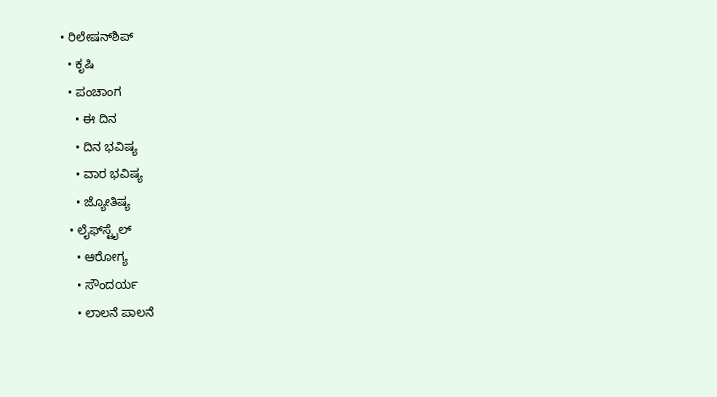• ರಿಲೇಷನ್‌ಶಿಪ್
  • ಕೃಷಿ
  • ಪಂಚಾಂಗ
    • ಈ ದಿನ
    • ದಿನ ಭವಿಷ್ಯ
    • ವಾರ ಭವಿಷ್ಯ
    • ಜ್ಯೋತಿಷ್ಯ
  • ಲೈಫ್‌ಸ್ಟೈಲ್
    • ಆರೋಗ್ಯ
    • ಸೌಂದರ್ಯ
    • ಲಾಲನೆ ಪಾಲನೆ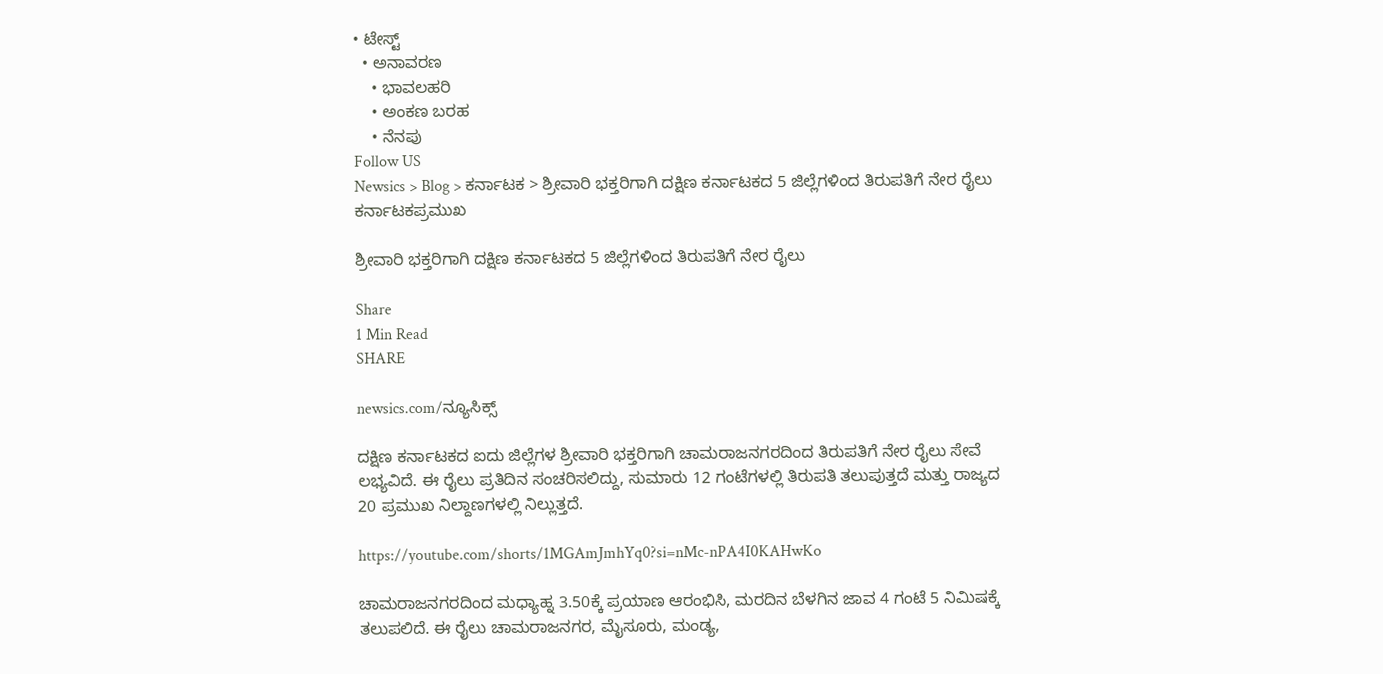• ಟೇಸ್ಟ್
  • ಅನಾವರಣ
    • ಭಾವಲಹರಿ
    • ಅಂಕಣ ಬರಹ
    • ನೆನಪು
Follow US
Newsics > Blog > ಕರ್ನಾಟಕ > ಶ್ರೀವಾರಿ ಭಕ್ತರಿಗಾಗಿ ದಕ್ಷಿಣ ಕರ್ನಾಟಕದ 5 ಜಿಲ್ಲೆಗಳಿಂದ ತಿರುಪತಿಗೆ ನೇರ ರೈಲು
ಕರ್ನಾಟಕಪ್ರಮುಖ

ಶ್ರೀವಾರಿ ಭಕ್ತರಿಗಾಗಿ ದಕ್ಷಿಣ ಕರ್ನಾಟಕದ 5 ಜಿಲ್ಲೆಗಳಿಂದ ತಿರುಪತಿಗೆ ನೇರ ರೈಲು

Share
1 Min Read
SHARE

newsics.com/ನ್ಯೂಸಿಕ್ಸ್

ದಕ್ಷಿಣ ಕರ್ನಾಟಕದ ಐದು ಜಿಲ್ಲೆಗಳ ಶ್ರೀವಾರಿ ಭಕ್ತರಿಗಾಗಿ ಚಾಮರಾಜನಗರದಿಂದ ತಿರುಪತಿಗೆ ನೇರ ರೈಲು ಸೇವೆ ಲಭ್ಯವಿದೆ. ಈ ರೈಲು ಪ್ರತಿದಿನ ಸಂಚರಿಸಲಿದ್ದು, ಸುಮಾರು 12 ಗಂಟೆಗಳಲ್ಲಿ ತಿರುಪತಿ ತಲುಪುತ್ತದೆ ಮತ್ತು ರಾಜ್ಯದ 20 ಪ್ರಮುಖ ನಿಲ್ದಾಣಗಳಲ್ಲಿ ನಿಲ್ಲುತ್ತದೆ.

https://youtube.com/shorts/1MGAmJmhYq0?si=nMc-nPA4I0KAHwKo

ಚಾಮರಾಜನಗರದಿಂದ ಮಧ್ಯಾಹ್ನ 3.50ಕ್ಕೆ ಪ್ರಯಾಣ ಆರಂಭಿಸಿ, ಮರದಿನ ಬೆಳಗಿನ ಜಾವ 4 ಗಂಟೆ 5 ನಿಮಿಷಕ್ಕೆ ತಲುಪಲಿದೆ. ಈ ರೈಲು ಚಾಮರಾಜನಗರ, ಮೈಸೂರು, ಮಂಡ್ಯ,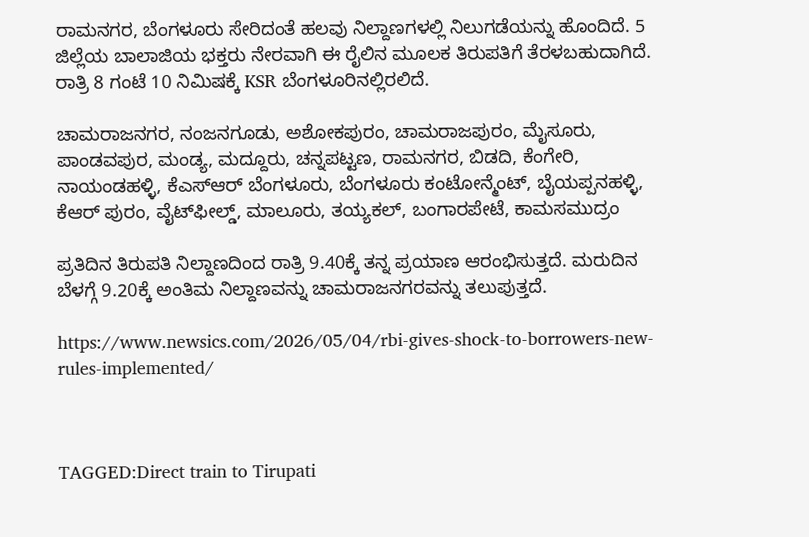ರಾಮನಗರ, ಬೆಂಗಳೂರು ಸೇರಿದಂತೆ ಹಲವು ನಿಲ್ದಾಣಗಳಲ್ಲಿ ನಿಲುಗಡೆಯನ್ನು ಹೊಂದಿದೆ. 5 ಜಿಲ್ಲೆಯ ಬಾಲಾಜಿಯ ಭಕ್ತರು ನೇರವಾಗಿ ಈ ರೈಲಿನ ಮೂಲಕ ತಿರುಪತಿಗೆ ತೆರಳಬಹುದಾಗಿದೆ. ರಾತ್ರಿ 8 ಗಂಟೆ 10 ನಿಮಿಷಕ್ಕೆ KSR ಬೆಂಗಳೂರಿನಲ್ಲಿರಲಿದೆ.

ಚಾಮರಾಜನಗರ, ನಂಜನಗೂಡು, ಅಶೋಕಪುರಂ, ಚಾಮರಾಜಪುರಂ, ಮೈಸೂರು, ಪಾಂಡವಪುರ, ಮಂಡ್ಯ, ಮದ್ದೂರು, ಚನ್ನಪಟ್ಟಣ, ರಾಮನಗರ, ಬಿಡದಿ, ಕೆಂಗೇರಿ, ನಾಯಂಡಹಳ್ಳಿ, ಕೆಎಸ್‌ಆರ್ ಬೆಂಗಳೂರು, ಬೆಂಗಳೂರು ಕಂಟೋನ್ಮೆಂಟ್, ಬೈಯಪ್ಪನಹಳ್ಳಿ, ಕೆಆರ್ ಪುರಂ, ವೈಟ್‌ಫೀಲ್ಡ್, ಮಾಲೂರು, ತಯ್ಯಕಲ್, ಬಂಗಾರಪೇಟೆ, ಕಾಮಸಮುದ್ರಂ

ಪ್ರತಿದಿನ ತಿರುಪತಿ ನಿಲ್ದಾಣದಿಂದ ರಾತ್ರಿ 9.40ಕ್ಕೆ ತನ್ನ ಪ್ರಯಾಣ ಆರಂಭಿಸುತ್ತದೆ. ಮರುದಿನ ಬೆಳಗ್ಗೆ 9.20ಕ್ಕೆ ಅಂತಿಮ ನಿಲ್ದಾಣವನ್ನು ಚಾಮರಾಜನಗರವನ್ನು ತಲುಪುತ್ತದೆ.

https://www.newsics.com/2026/05/04/rbi-gives-shock-to-borrowers-new-rules-implemented/



TAGGED:Direct train to Tirupati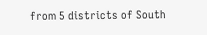from 5 districts of South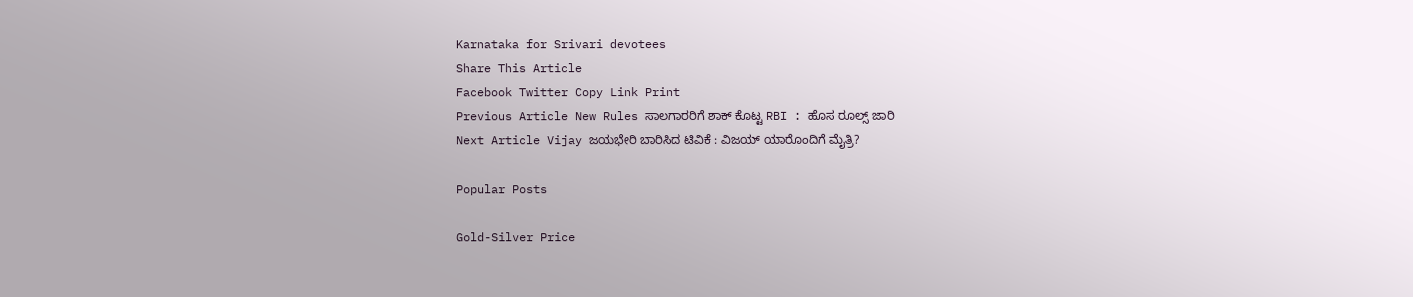Karnataka for Srivari devotees
Share This Article
Facebook Twitter Copy Link Print
Previous Article New Rules ಸಾಲಗಾರರಿಗೆ ಶಾಕ್ ಕೊಟ್ಟ RBI : ಹೊಸ ರೂಲ್ಸ್ ಜಾರಿ
Next Article Vijay ಜಯಭೇರಿ ಬಾರಿಸಿದ ಟಿವಿಕೆ : ವಿಜಯ್ ಯಾರೊಂದಿಗೆ ಮೈತ್ರಿ?

Popular Posts

Gold-Silver Price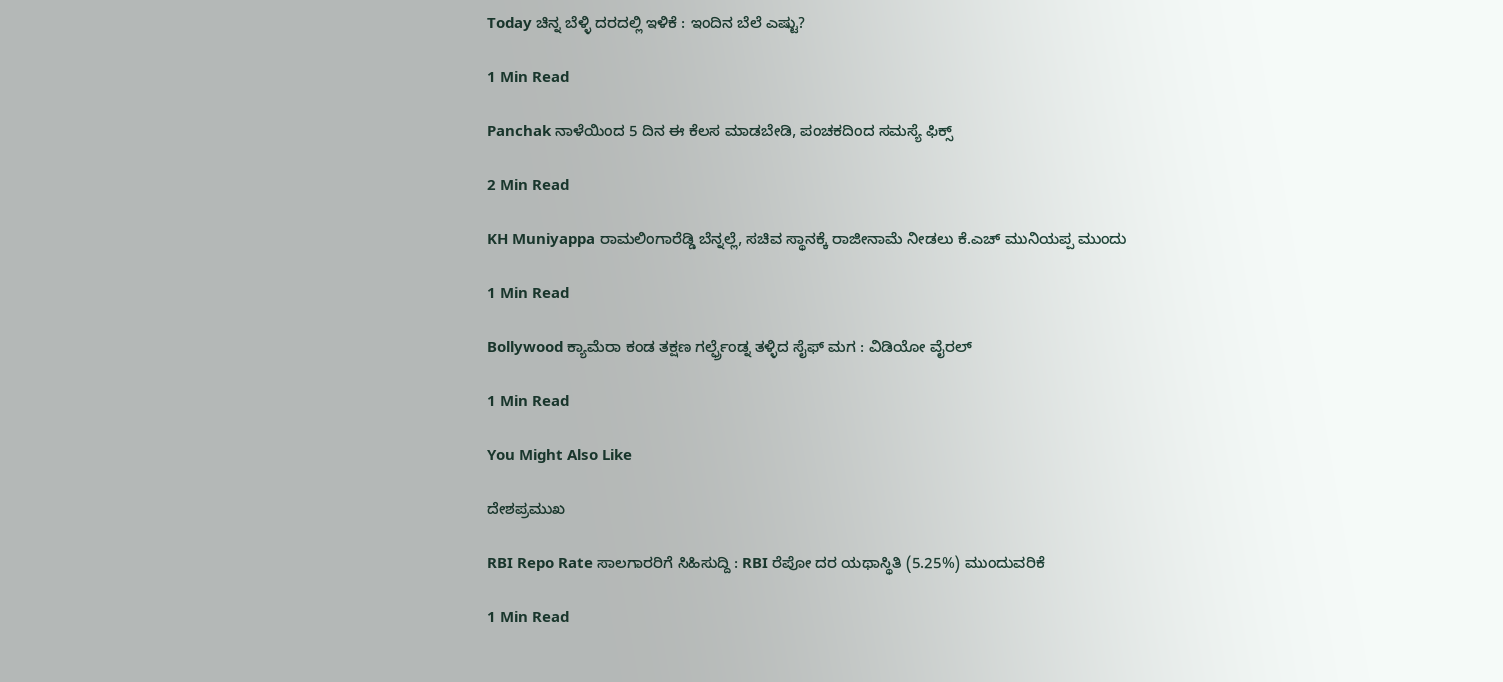Today ಚಿನ್ನ ಬೆಳ್ಳಿ ದರದಲ್ಲಿ ಇಳಿಕೆ : ಇಂದಿನ ಬೆಲೆ ಎಷ್ಟು?

1 Min Read

Panchak ನಾಳೆಯಿಂದ 5 ದಿನ ಈ ಕೆಲಸ ಮಾಡಬೇಡಿ, ಪಂಚಕದಿಂದ ಸಮಸ್ಯೆ ಫಿಕ್ಸ್

2 Min Read

KH Muniyappa ರಾಮಲಿಂಗಾರೆಡ್ಡಿ ಬೆನ್ನಲ್ಲೆ, ಸಚಿವ ಸ್ಥಾನಕ್ಕೆ ರಾಜೀನಾಮೆ ನೀಡಲು ಕೆ.ಎಚ್ ಮುನಿಯಪ್ಪ ಮುಂದು

1 Min Read

Bollywood ಕ್ಯಾಮೆರಾ ಕಂಡ ತಕ್ಷಣ ಗರ್ಲ್ಫ್ರೆಂಡ್ನ ತಳ್ಳಿದ ಸೈಫ್ ಮಗ : ವಿಡಿಯೋ ವೈರಲ್

1 Min Read

You Might Also Like

ದೇಶಪ್ರಮುಖ

RBI Repo Rate ಸಾಲಗಾರರಿಗೆ ಸಿಹಿಸುದ್ದಿ : RBI ರೆಪೋ ದರ ಯಥಾಸ್ಥಿತಿ (5.25%) ಮುಂದುವರಿಕೆ

1 Min Read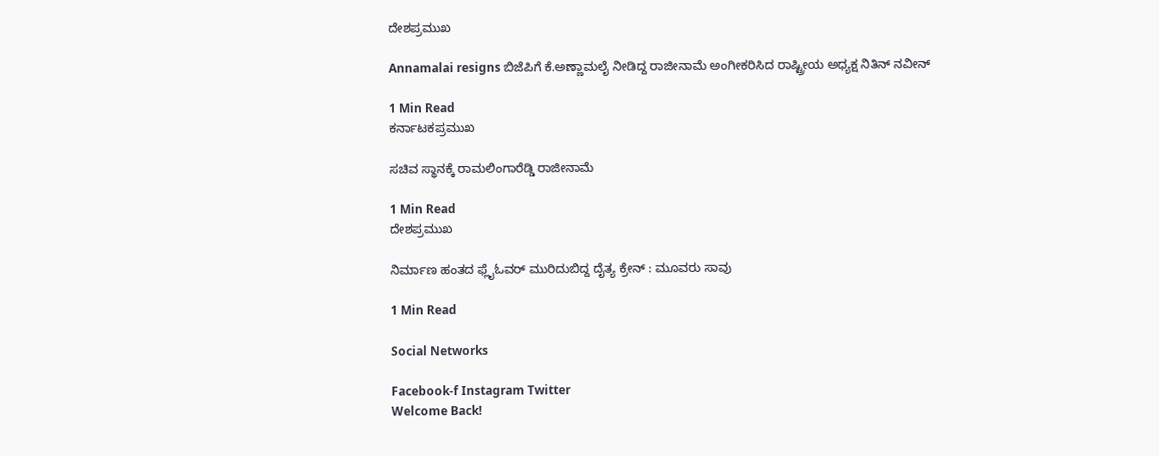ದೇಶಪ್ರಮುಖ

Annamalai resigns ಬಿಜೆಪಿಗೆ ಕೆ.ಅಣ್ಣಾಮಲೈ ನೀಡಿದ್ದ ರಾಜೀನಾಮೆ ಅಂಗೀಕರಿಸಿದ ರಾಷ್ಟ್ರೀಯ ಅಧ್ಯಕ್ಷ ನಿತಿನ್ ನವೀನ್

1 Min Read
ಕರ್ನಾಟಕಪ್ರಮುಖ

ಸಚಿವ ಸ್ಥಾನಕ್ಕೆ ರಾಮಲಿಂಗಾರೆಡ್ಡಿ ರಾಜೀನಾಮೆ

1 Min Read
ದೇಶಪ್ರಮುಖ

ನಿರ್ಮಾಣ ಹಂತದ ಫ್ಲೈಓವರ್ ಮುರಿದುಬಿದ್ದ ದೈತ್ಯ ಕ್ರೇನ್ : ಮೂವರು ಸಾವು

1 Min Read

Social Networks

Facebook-f Instagram Twitter
Welcome Back!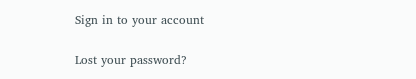Sign in to your account

Lost your password?